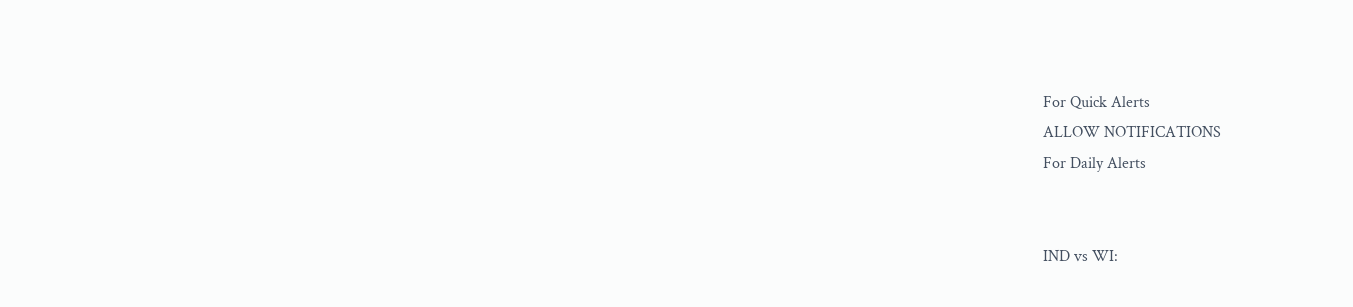For Quick Alerts
ALLOW NOTIFICATIONS
For Daily Alerts


IND vs WI: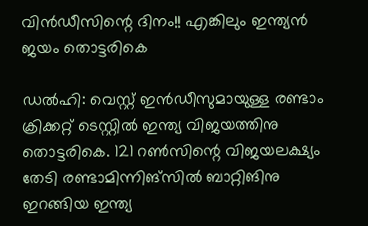വിന്‍ഡീസിന്റെ ദിനം!! എങ്കിലും ഇന്ത്യന്‍ ജയം തൊട്ടരികെ

ഡല്‍ഹി: വെസ്റ്റ് ഇന്‍ഡീസുമായുള്ള രണ്ടാം ക്രിക്കറ്റ് ടെസ്റ്റില്‍ ഇന്ത്യ വിജയത്തിനു തൊട്ടരികെ. 121 റണ്‍സിന്റെ വിജയലക്ഷ്യം തേടി രണ്ടാമിന്നിങ്‌സില്‍ ബാറ്റിങിനു ഇറങ്ങിയ ഇന്ത്യ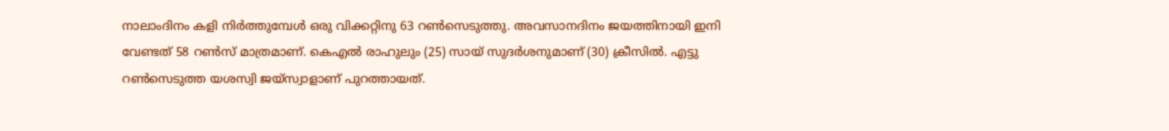നാലാംദിനം കളി നിര്‍ത്തുമ്പേള്‍ ഒരു വിക്കറ്റിനു 63 റണ്‍സെടുത്തു. അവസാനദിനം ജയത്തിനായി ഇനി വേണ്ടത് 58 റണ്‍സ് മാത്രമാണ്. കെഎല്‍ രാഹുലും (25) സായ് സുദര്‍ശനുമാണ് (30) ക്രീസില്‍. എട്ടു റണ്‍സെടുത്ത യശസ്വി ജയ്‌സ്വാളാണ് പുറത്തായത്.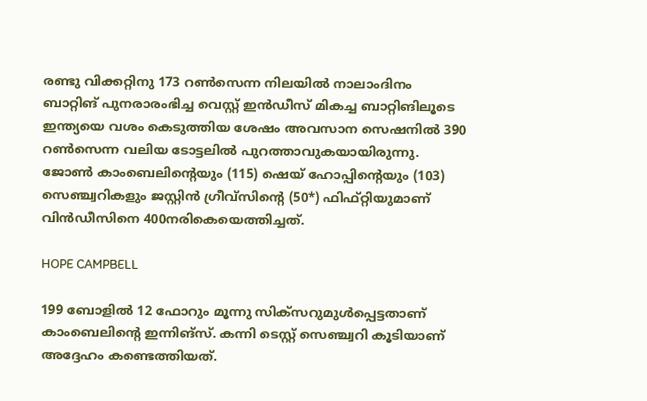രണ്ടു വിക്കറ്റിനു 173 റണ്‍സെന്ന നിലയില്‍ നാലാംദിനം ബാറ്റിങ് പുനരാരംഭിച്ച വെസ്റ്റ് ഇന്‍ഡീസ് മികച്ച ബാറ്റിങിലൂടെ ഇന്ത്യയെ വശം കെടുത്തിയ ശേഷം അവസാന സെഷനില്‍ 390 റണ്‍സെന്ന വലിയ ടോട്ടലില്‍ പുറത്താവുകയായിരുന്നു. ജോണ്‍ കാംബെലിന്റെയും (115) ഷെയ് ഹോപ്പിന്റെയും (103) സെഞ്ച്വറികളും ജസ്റ്റിന്‍ ഗ്രീവ്‌സിന്റെ (50*) ഫിഫ്റ്റിയുമാണ് വിന്‍ഡീസിനെ 400നരികെയെത്തിച്ചത്.

HOPE CAMPBELL

199 ബോളില്‍ 12 ഫോറും മൂന്നു സിക്‌സറുമുള്‍പ്പെട്ടതാണ് കാംബെലിന്റെ ഇന്നിങ്‌സ്. കന്നി ടെസ്റ്റ് സെഞ്ച്വറി കൂടിയാണ് അദ്ദേഹം കണ്ടെത്തിയത്.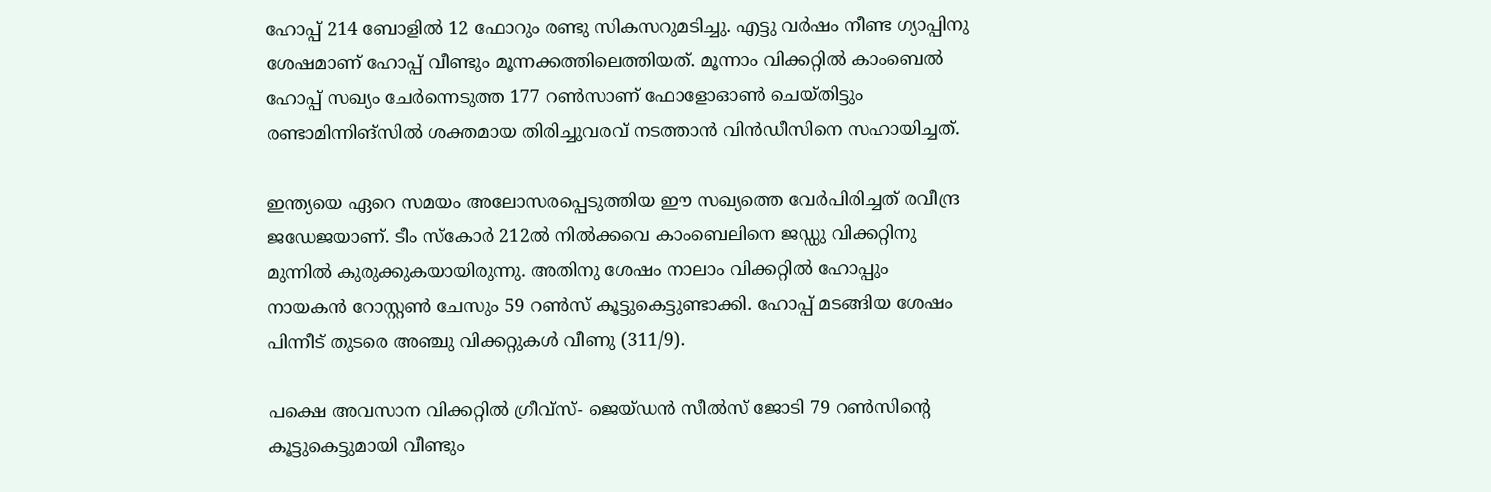ഹോപ്പ് 214 ബോളില്‍ 12 ഫോറും രണ്ടു സികസറുമടിച്ചു. എട്ടു വര്‍ഷം നീണ്ട ഗ്യാപ്പിനു ശേഷമാണ് ഹോപ്പ് വീണ്ടും മൂന്നക്കത്തിലെത്തിയത്. മൂന്നാം വിക്കറ്റില്‍ കാംബെല്‍ ഹോപ്പ് സഖ്യം ചേര്‍ന്നെടുത്ത 177 റണ്‍സാണ് ഫോളോഓണ്‍ ചെയ്തിട്ടും രണ്ടാമിന്നിങ്‌സില്‍ ശക്തമായ തിരിച്ചുവരവ് നടത്താന്‍ വിന്‍ഡീസിനെ സഹായിച്ചത്.

ഇന്ത്യയെ ഏറെ സമയം അലോസരപ്പെടുത്തിയ ഈ സഖ്യത്തെ വേര്‍പിരിച്ചത് രവീന്ദ്ര ജഡേജയാണ്. ടീം സ്‌കോര്‍ 212ല്‍ നില്‍ക്കവെ കാംബെലിനെ ജഡ്ഡു വിക്കറ്റിനു മുന്നില്‍ കുരുക്കുകയായിരുന്നു. അതിനു ശേഷം നാലാം വിക്കറ്റില്‍ ഹോപ്പും നായകന്‍ റോസ്റ്റണ്‍ ചേസും 59 റണ്‍സ് കൂട്ടുകെട്ടുണ്ടാക്കി. ഹോപ്പ് മടങ്ങിയ ശേഷം പിന്നീട് തുടരെ അഞ്ചു വിക്കറ്റുകള്‍ വീണു (311/9).

പക്ഷെ അവസാന വിക്കറ്റില്‍ ഗ്രീവ്‌സ്- ജെയ്ഡന്‍ സീല്‍സ് ജോടി 79 റണ്‍സിന്റെ കൂട്ടുകെട്ടുമായി വീണ്ടും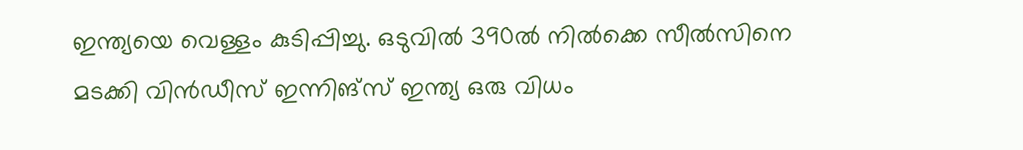ഇന്ത്യയെ വെള്ളം കുടിപ്പിച്ചു. ഒടുവില്‍ 390ല്‍ നില്‍ക്കെ സീല്‍സിനെ മടക്കി വിന്‍ഡീസ് ഇന്നിങ്‌സ് ഇന്ത്യ ഒരു വിധം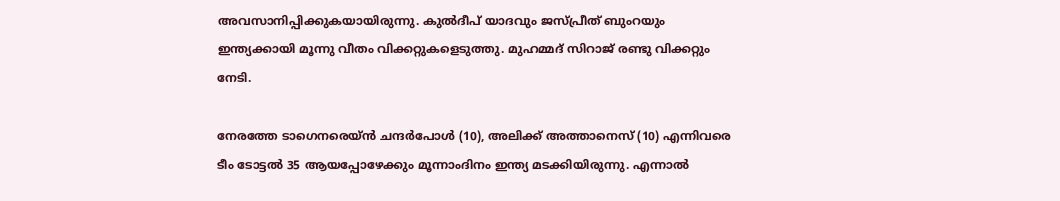അവസാനിപ്പിക്കുകയായിരുന്നു. കുല്‍ദീപ് യാദവും ജസ്പ്രീത് ബുംറയും ഇന്ത്യക്കായി മൂന്നു വീതം വിക്കറ്റുകളെടുത്തു. മുഹമ്മദ് സിറാജ് രണ്ടു വിക്കറ്റും നേടി.

നേരത്തേ ടാഗെനരെയ്ന്‍ ചന്ദര്‍പോള്‍ (10), അലിക്ക് അത്താനെസ് (10) എന്നിവരെ ടീം ടോട്ടല്‍ 35 ആയപ്പോഴേക്കും മൂന്നാംദിനം ഇന്ത്യ മടക്കിയിരുന്നു. എന്നാല്‍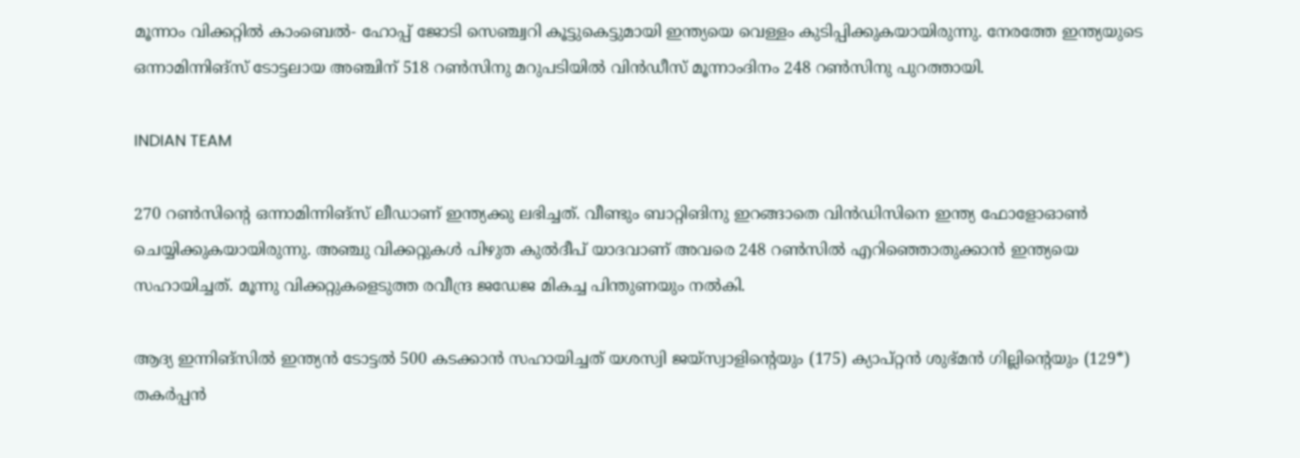മൂന്നാം വിക്കറ്റില്‍ കാംബെല്‍- ഹോപ്പ് ജോടി സെഞ്ച്വറി കൂട്ടുകെട്ടുമായി ഇന്ത്യയെ വെള്ളം കുടിപ്പിക്കുകയായിരുന്നു. നേരത്തേ ഇന്ത്യയുടെ ഒന്നാമിന്നിങ്‌സ് ടോട്ടലായ അഞ്ചിന് 518 റണ്‍സിനു മറുപടിയില്‍ വിന്‍ഡീസ് മൂന്നാംദിനം 248 റണ്‍സിനു പുറത്തായി.

INDIAN TEAM

270 റണ്‍സിന്റെ ഒന്നാമിന്നിങ്‌സ് ലീഡാണ് ഇന്ത്യക്കു ലഭിച്ചത്. വീണ്ടും ബാറ്റിങിനു ഇറങ്ങാതെ വിന്‍ഡിസിനെ ഇന്ത്യ ഫോളോഓണ്‍ ചെയ്യിക്കുകയായിരുന്നു. അഞ്ചു വിക്കറ്റുകള്‍ പിഴുത കുല്‍ദീപ് യാദവാണ് അവരെ 248 റണ്‍സില്‍ എറിഞ്ഞൊതുക്കാന്‍ ഇന്ത്യയെ സഹായിച്ചത്. മൂന്നു വിക്കറ്റുകളെടുത്ത രവീന്ദ്ര ജഡേജ മികച്ച പിന്തുണയും നല്‍കി.

ആദ്യ ഇന്നിങ്‌സില്‍ ഇന്ത്യന്‍ ടോട്ടല്‍ 500 കടക്കാന്‍ സഹായിച്ചത് യശസ്വി ജയ്‌സ്വാളിന്റെയും (175) ക്യാപ്റ്റന്‍ ശുഭ്മന്‍ ഗില്ലിന്റെയും (129*) തകര്‍പ്പന്‍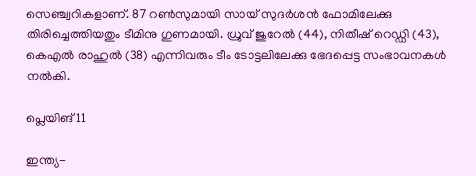സെഞ്ച്വറികളാണ്. 87 റണ്‍സുമായി സായ് സുദര്‍ശന്‍ ഫോമിലേക്കു തിരിച്ചെത്തിയതും ടീമിനു ഗുണമായി. ധ്രുവ് ജുറേല്‍ (44), നിതീഷ് റെഡ്ഡി (43), കെഎല്‍ രാഹുല്‍ (38) എന്നിവരും ടീം ടോട്ടലിലേക്കു ഭേദപ്പെട്ട സംഭാവനകള്‍ നല്‍കി.

പ്ലെയിങ് 11

ഇന്ത്യ-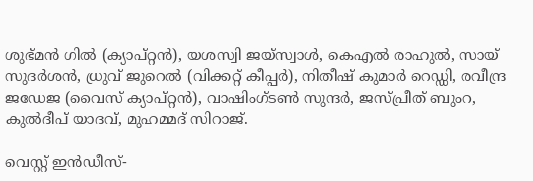ശുഭ്മന്‍ ഗില്‍ (ക്യാപ്റ്റന്‍), യശസ്വി ജയ്സ്വാള്‍, കെഎല്‍ രാഹുല്‍, സായ് സുദര്‍ശന്‍, ധ്രുവ് ജുറെല്‍ (വിക്കറ്റ് കീപ്പര്‍), നിതീഷ് കുമാര്‍ റെഡ്ഡി, രവീന്ദ്ര ജഡേജ (വൈസ് ക്യാപ്റ്റന്‍), വാഷിംഗ്ടണ്‍ സുന്ദര്‍, ജസ്പ്രീത് ബുംറ, കുല്‍ദീപ് യാദവ്, മുഹമ്മദ് സിറാജ്.

വെസ്റ്റ് ഇന്‍ഡീസ്-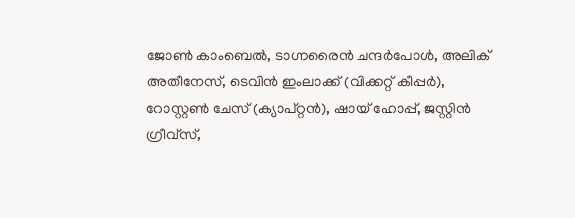ജോണ്‍ കാംബെല്‍, ടാഗ്നരൈന്‍ ചന്ദര്‍പോള്‍, അലിക് അതീനേസ്, ടെവിന്‍ ഇംലാക്ക് (വിക്കറ്റ് കീപ്പര്‍), റോസ്റ്റണ്‍ ചേസ് (ക്യാപ്റ്റന്‍), ഷായ് ഹോപ്പ്, ജസ്റ്റിന്‍ ഗ്രീവ്സ്,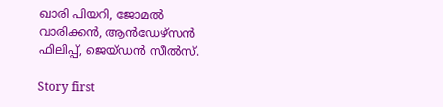ഖാരി പിയറി, ജോമല്‍ വാരിക്കന്‍, ആന്‍ഡേഴ്സന്‍ ഫിലിപ്പ്, ജെയ്ഡന്‍ സീല്‍സ്.

Story first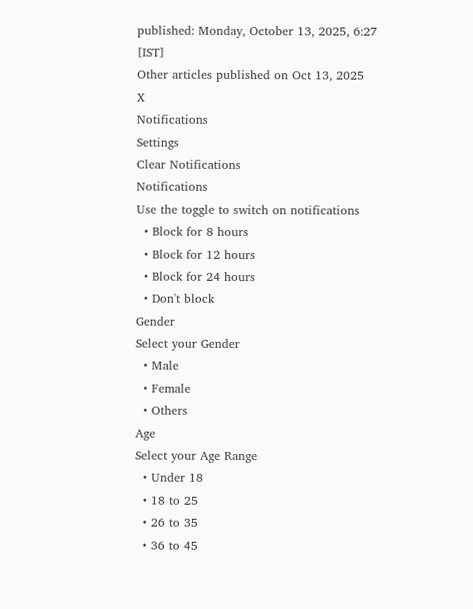published: Monday, October 13, 2025, 6:27 [IST]
Other articles published on Oct 13, 2025
X
Notifications
Settings
Clear Notifications
Notifications
Use the toggle to switch on notifications
  • Block for 8 hours
  • Block for 12 hours
  • Block for 24 hours
  • Don't block
Gender
Select your Gender
  • Male
  • Female
  • Others
Age
Select your Age Range
  • Under 18
  • 18 to 25
  • 26 to 35
  • 36 to 45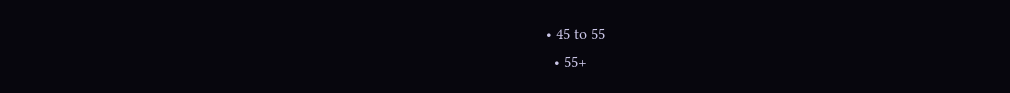• 45 to 55
  • 55+